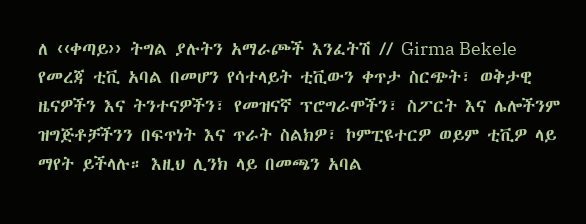ለ ‹‹ቀጣይ›› ትግል ያሉትን አማራጮች እንፈትሽ // Girma Bekele
የመረጃ ቲቪ አባል በመሆን የሳተላይት ቲቪውን ቀጥታ ስርጭት፣ ወቅታዊ ዜናዎችን እና ትንተናዎችን፣ የመዝናኛ ፕሮግራሞችን፣ ስፖርት እና ሌሎችንም ዝግጅቶቻችንን በፍጥነት እና ጥራት ስልክዎ፣ ኮምፒዩተርዎ ወይም ቲቪዎ ላይ ማየት ይችላሉ። እዚህ ሊንክ ላይ በመጫን አባል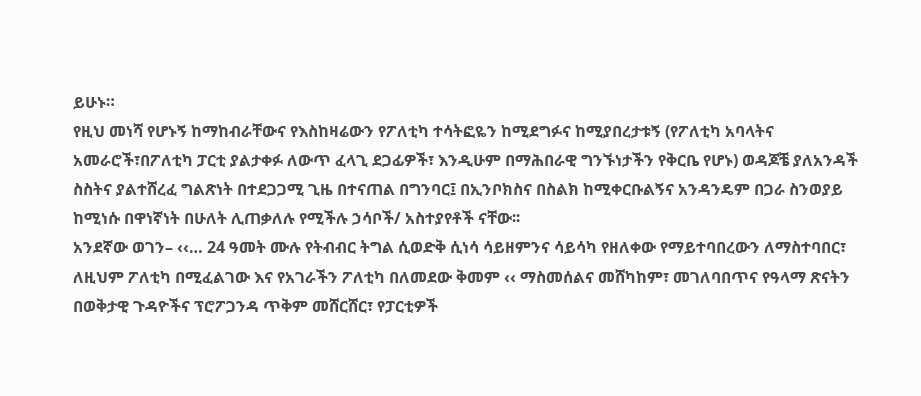ይሁኑ።
የዚህ መነሻ የሆኑኝ ከማከብራቸውና የእስከዛሬውን የፖለቲካ ተሳትፎዬን ከሚደግፉና ከሚያበረታቱኝ (የፖለቲካ አባላትና አመራሮች፣በፖለቲካ ፓርቲ ያልታቀፉ ለውጥ ፈላጊ ደጋፊዎች፣ እንዲሁም በማሕበራዊ ግንኙነታችን የቅርቤ የሆኑ) ወዳጆቼ ያለአንዳች ስስትና ያልተሸረፈ ግልጽነት በተደጋጋሚ ጊዜ በተናጠል በግንባር፤ በኢንቦክስና በስልክ ከሚቀርቡልኝና አንዳንዴም በጋራ ስንወያይ ከሚነሱ በዋነኛነት በሁለት ሊጠቃለሉ የሚችሉ ኃሳቦች/ አስተያየቶች ናቸው፡፡
አንደኛው ወገን– ‹‹… 24 ዓመት ሙሉ የትብብር ትግል ሲወድቅ ሲነሳ ሳይዘምንና ሳይሳካ የዘለቀው የማይተባበረውን ለማስተባበር፣ ለዚህም ፖለቲካ በሚፈልገው እና የአገራችን ፖለቲካ በለመደው ቅመም ‹‹ ማስመሰልና መሸካከም፣ መገለባበጥና የዓላማ ጽናትን በወቅታዊ ጉዳዮችና ፕሮፖጋንዳ ጥቅም መሸርሸር፣ የፓርቲዎች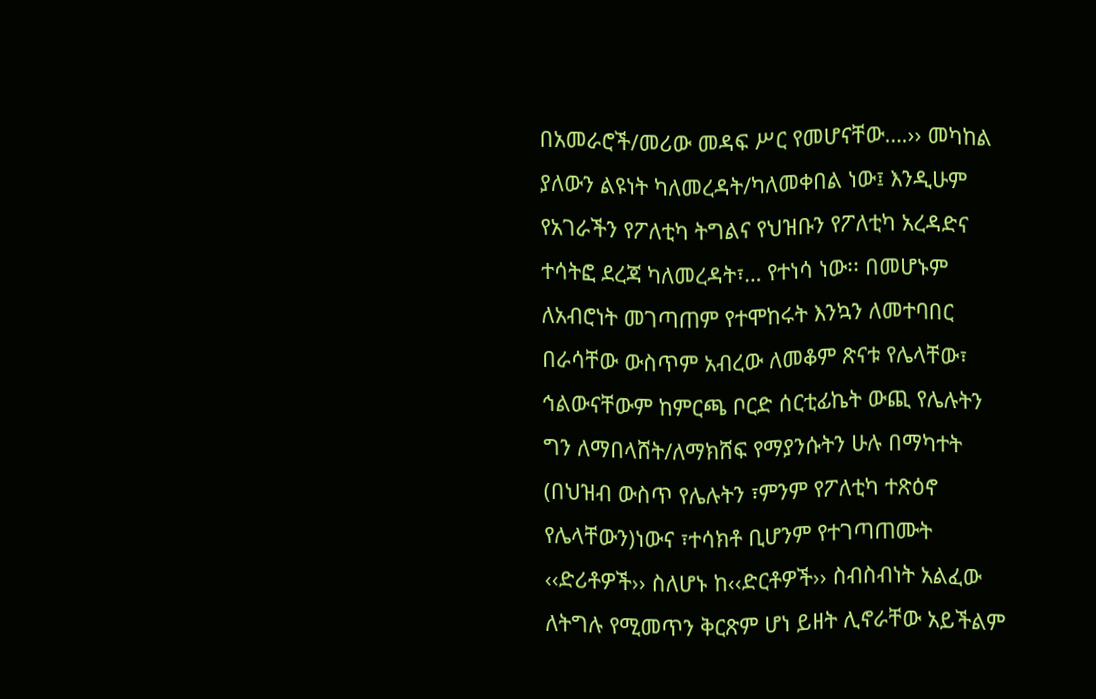በአመራሮች/መሪው መዳፍ ሥር የመሆናቸው….›› መካከል ያለውን ልዩነት ካለመረዳት/ካለመቀበል ነው፤ እንዲሁም የአገራችን የፖለቲካ ትግልና የህዝቡን የፖለቲካ አረዳድና ተሳትፎ ደረጃ ካለመረዳት፣… የተነሳ ነው፡፡ በመሆኑም ለአብሮነት መገጣጠም የተሞከሩት እንኳን ለመተባበር በራሳቸው ውስጥም አብረው ለመቆም ጽናቱ የሌላቸው፣ ኅልውናቸውም ከምርጫ ቦርድ ሰርቲፊኬት ውጪ የሌሉትን ግን ለማበላሸት/ለማክሸፍ የማያንሱትን ሁሉ በማካተት (በህዝብ ውስጥ የሌሉትን ፣ምንም የፖለቲካ ተጽዕኖ የሌላቸውን)ነውና ፣ተሳክቶ ቢሆንም የተገጣጠሙት ‹‹ድሪቶዎች›› ስለሆኑ ከ‹‹ድርቶዎች›› ስብስብነት አልፈው ለትግሉ የሚመጥን ቅርጽም ሆነ ይዘት ሊኖራቸው አይችልም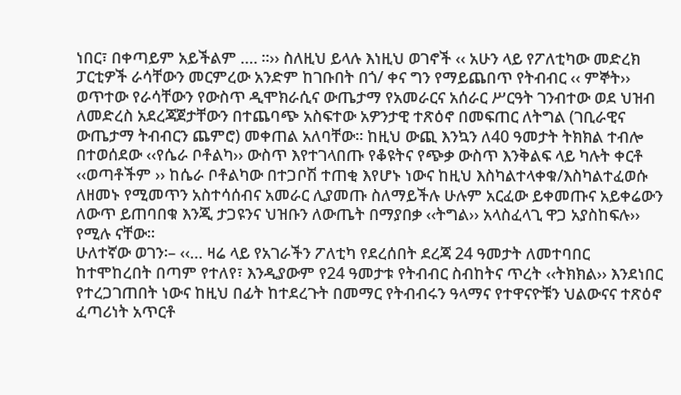ነበር፣ በቀጣይም አይችልም …. ፡፡›› ስለዚህ ይላሉ እነዚህ ወገኖች ‹‹ አሁን ላይ የፖለቲካው መድረክ ፓርቲዎች ራሳቸውን መርምረው አንድም ከገቡበት በጎ/ ቀና ግን የማይጨበጥ የትብብር ‹‹ ምኞት›› ወጥተው የራሳቸውን የውስጥ ዲሞክራሲና ውጤታማ የአመራርና አሰራር ሥርዓት ገንብተው ወደ ህዝብ ለመድረስ አደረጃጀታቸውን በተጨባጭ አስፍተው አዎንታዊ ተጽዕኖ በመፍጠር ለትግል (ገቢራዊና ውጤታማ ትብብርን ጨምሮ) መቀጠል አለባቸው፡፡ ከዚህ ውጪ እንኳን ለ40 ዓመታት ትክክል ተብሎ በተወሰደው ‹‹የሴራ ቦቶልካ›› ውስጥ እየተገላበጡ የቆዩትና የጭቃ ውስጥ እንቅልፍ ላይ ካሉት ቀርቶ ‹‹ወጣቶችም ›› ከሴራ ቦቶልካው በተጋቦሽ ተጠቂ እየሆኑ ነውና ከዚህ እስካልተላቀቁ/እስካልተፈወሱ ለዘመኑ የሚመጥን አስተሳሰብና አመራር ሊያመጡ ስለማይችሉ ሁሉም አርፈው ይቀመጡና አይቀሬውን ለውጥ ይጠባበቁ እንጂ ታጋዩንና ህዝቡን ለውጤት በማያበቃ ‹‹ትግል›› አላስፈላጊ ዋጋ አያስከፍሉ›› የሚሉ ናቸው፡፡
ሁለተኛው ወገን፡– ‹‹… ዛሬ ላይ የአገራችን ፖለቲካ የደረሰበት ደረጃ 24 ዓመታት ለመተባበር ከተሞከረበት በጣም የተለየ፣ እንዲያውም የ24 ዓመታቱ የትብብር ስብከትና ጥረት ‹‹ትክክል›› እንደነበር የተረጋገጠበት ነውና ከዚህ በፊት ከተደረጉት በመማር የትብብሩን ዓላማና የተዋናዮቹን ህልውናና ተጽዕኖ ፈጣሪነት አጥርቶ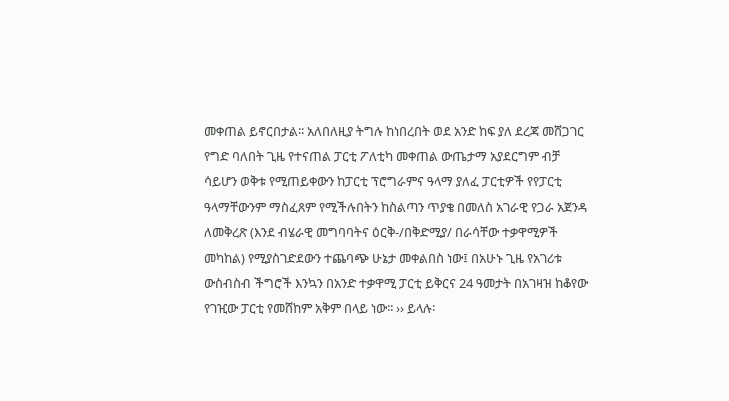መቀጠል ይኖርበታል፡፡ አለበለዚያ ትግሉ ከነበረበት ወደ አንድ ከፍ ያለ ደረጃ መሸጋገር የግድ ባለበት ጊዜ የተናጠል ፓርቲ ፖለቲካ መቀጠል ውጤታማ አያደርግም ብቻ ሳይሆን ወቅቱ የሚጠይቀውን ከፓርቲ ፕሮግራምና ዓላማ ያለፈ ፓርቲዎች የየፓርቲ ዓላማቸውንም ማስፈጸም የሚችሉበትን ከስልጣን ጥያቄ በመለስ አገራዊ የጋራ አጀንዳ ለመቅረጽ (እንደ ብሄራዊ መግባባትና ዕርቅ-/በቅድሚያ/ በራሳቸው ተቃዋሚዎች መካከል) የሚያስገድደውን ተጨባጭ ሁኔታ መቀልበስ ነው፤ በአሁኑ ጊዜ የአገሪቱ ውስብስብ ችግሮች እንኳን በአንድ ተቃዋሚ ፓርቲ ይቅርና 24 ዓመታት በአገዛዝ ከቆየው የገዢው ፓርቲ የመሸከም አቅም በላይ ነው፡፡ ›› ይላሉ፡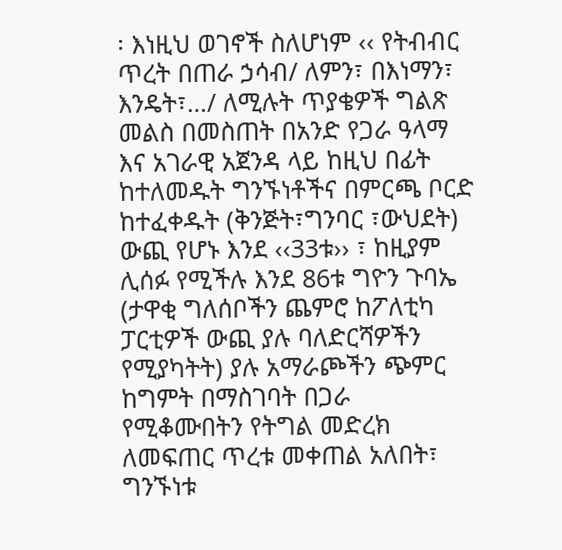፡ እነዚህ ወገኖች ስለሆነም ‹‹ የትብብር ጥረት በጠራ ኃሳብ/ ለምን፣ በእነማን፣ እንዴት፣…/ ለሚሉት ጥያቄዎች ግልጽ መልስ በመስጠት በአንድ የጋራ ዓላማ እና አገራዊ አጀንዳ ላይ ከዚህ በፊት ከተለመዱት ግንኙነቶችና በምርጫ ቦርድ ከተፈቀዱት (ቅንጅት፣ግንባር ፣ውህደት) ውጪ የሆኑ እንደ ‹‹33ቱ›› ፣ ከዚያም ሊሰፉ የሚችሉ እንደ 86ቱ ግዮን ጉባኤ (ታዋቂ ግለሰቦችን ጨምሮ ከፖለቲካ ፓርቲዎች ውጪ ያሉ ባለድርሻዎችን የሚያካትት) ያሉ አማራጮችን ጭምር ከግምት በማስገባት በጋራ የሚቆሙበትን የትግል መድረክ ለመፍጠር ጥረቱ መቀጠል አለበት፣ ግንኙነቱ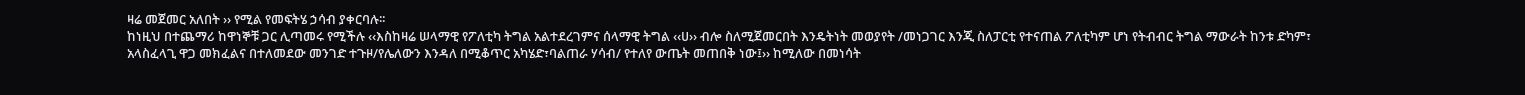ዛሬ መጀመር አለበት ›› የሚል የመፍትሄ ኃሳብ ያቀርባሉ፡፡
ከነዚህ በተጨማሪ ከዋነኞቹ ጋር ሊጣመሩ የሚችሉ ‹‹እስከዛሬ ሠላማዊ የፖለቲካ ትግል አልተደረገምና ሰላማዊ ትግል ‹‹ሀ›› ብሎ ስለሚጀመርበት እንዴትነት መወያየት /መነጋገር እንጂ ስለፓርቲ የተናጠል ፖለቲካም ሆነ የትብብር ትግል ማውራት ከንቱ ድካም፣ አላስፈላጊ ዋጋ መክፈልና በተለመደው መንገድ ተጉዞ/የሌለውን እንዳለ በሚቆጥር አካሄድ፣ባልጠራ ሃሳብ/ የተለየ ውጤት መጠበቅ ነው፤›› ከሚለው በመነሳት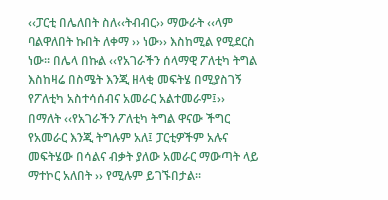‹‹ፓርቲ በሌለበት ስለ‹‹ትብብር›› ማውራት ‹‹ላም ባልዋለበት ኩበት ለቀማ ›› ነው›› እስከሚል የሚደርስ ነው፡፡ በሌላ በኩል ‹‹የአገራችን ሰላማዊ ፖለቲካ ትግል እስከዛሬ በስሜት እንጂ ዘላቂ መፍትሄ በሚያስገኝ የፖለቲካ አስተሳሰብና አመራር አልተመራም፤›› በማለት ‹‹የአገራችን ፖለቲካ ትግል ዋናው ችግር የአመራር እንጂ ትግሉም አለ፤ ፓርቲዎችም አሉና መፍትሄው በሳልና ብቃት ያለው አመራር ማውጣት ላይ ማተኮር አለበት ›› የሚሉም ይገኙበታል፡፡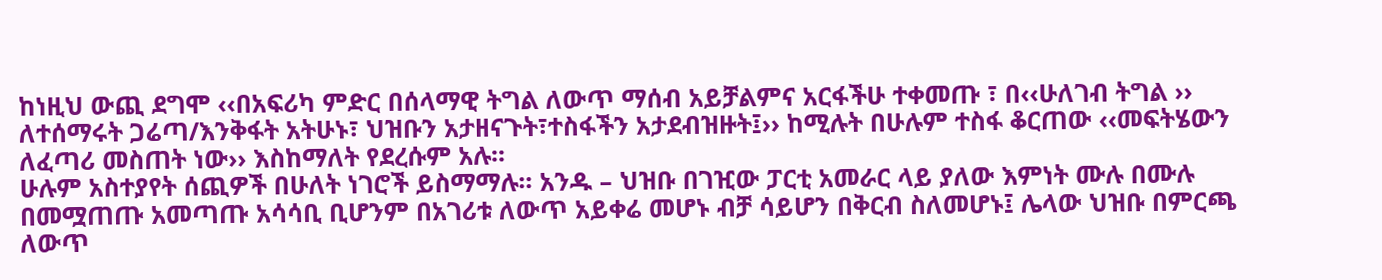ከነዚህ ውጪ ደግሞ ‹‹በአፍሪካ ምድር በሰላማዊ ትግል ለውጥ ማሰብ አይቻልምና አርፋችሁ ተቀመጡ ፣ በ‹‹ሁለገብ ትግል ›› ለተሰማሩት ጋሬጣ/እንቅፋት አትሁኑ፣ ህዝቡን አታዘናጉት፣ተስፋችን አታደብዝዙት፤›› ከሚሉት በሁሉም ተስፋ ቆርጠው ‹‹መፍትሄውን ለፈጣሪ መስጠት ነው›› እስከማለት የደረሱም አሉ፡፡
ሁሉም አስተያየት ሰጪዎች በሁለት ነገሮች ይስማማሉ፡፡ አንዱ – ህዝቡ በገዢው ፓርቲ አመራር ላይ ያለው እምነት ሙሉ በሙሉ በመሟጠጡ አመጣጡ አሳሳቢ ቢሆንም በአገሪቱ ለውጥ አይቀሬ መሆኑ ብቻ ሳይሆን በቅርብ ስለመሆኑ፤ ሌላው ህዝቡ በምርጫ ለውጥ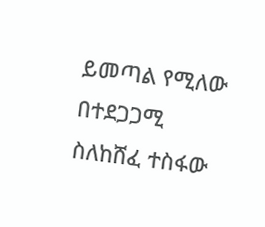ይመጣል የሚለው በተደጋጋሚ ስለከሸፈ ተስፋው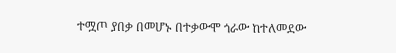ተሟጦ ያበቃ በመሆኑ በተቃውሞ ጎራው ከተለመደው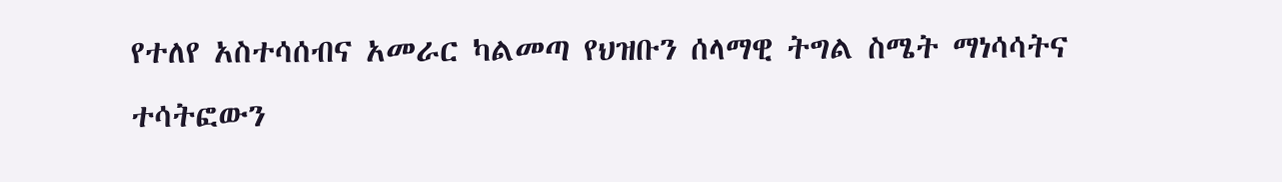የተለየ አስተሳሰብና አመራር ካልመጣ የህዝቡን ሰላማዊ ትግል ስሜት ማነሳሳትና ተሳትፎውን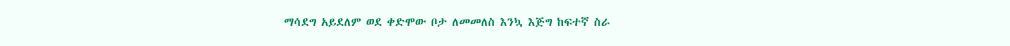ማሳደግ አይደለም ወደ ቀድሞው ቦታ ለመመለስ እንኳ እጅግ ከፍተኛ ስራ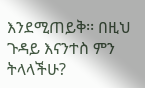እንደሚጠይቅ፡፡ በዚህ ጉዳይ እናንተስ ምን ትላላችሁ?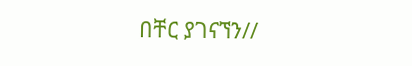በቸር ያገናኘን//